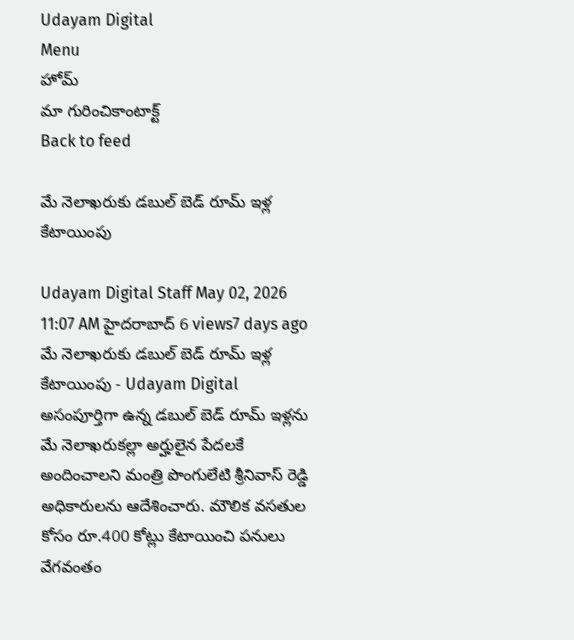Udayam Digital
Menu
హోమ్
మా గురించికాంటాక్ట్
Back to feed

మే నెలాఖరుకు డబుల్ బెడ్ రూమ్ ఇళ్ల కేటాయింపు

Udayam Digital Staff May 02, 2026 11:07 AM హైదరాబాద్ 6 views7 days ago
మే నెలాఖరుకు డబుల్ బెడ్ రూమ్ ఇళ్ల కేటాయింపు - Udayam Digital
అసంపూర్తిగా ఉన్న డబుల్ బెడ్ రూమ్ ఇళ్లను మే నెలాఖరుకల్లా అర్హులైన పేదలకే అందించాలని మంత్రి పొంగులేటి శ్రీనివాస్ రెడ్డి అధికారులను ఆదేశించారు. మౌలిక వసతుల కోసం రూ.400 కోట్లు కేటాయించి పనులు వేగవంతం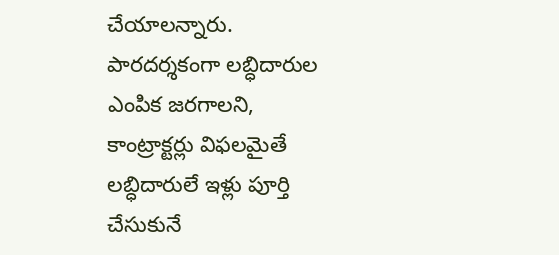చేయాలన్నారు. పారదర్శకంగా లబ్ధిదారుల ఎంపిక జరగాలని, కాంట్రాక్టర్లు విఫలమైతే లబ్ధిదారులే ఇళ్లు పూర్తి చేసుకునే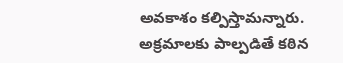అవకాశం కల్పిస్తామన్నారు. అక్రమాలకు పాల్పడితే కఠిన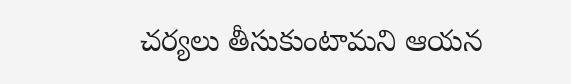చర్యలు తీసుకుంటామని ఆయన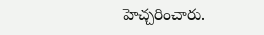హెచ్చరించారు.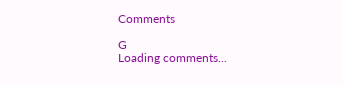Comments

G
Loading comments...